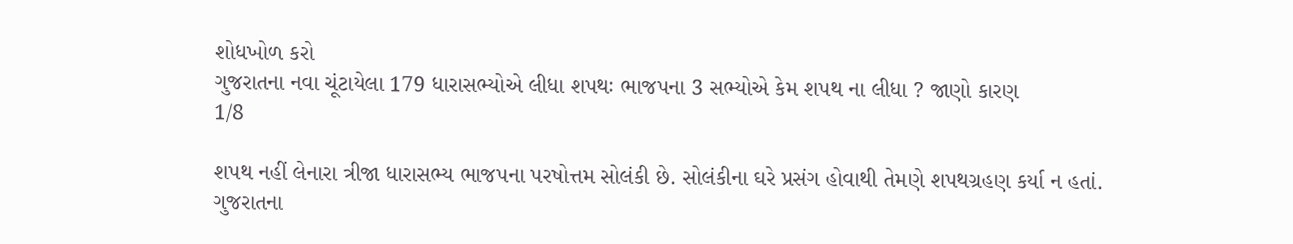શોધખોળ કરો
ગુજરાતના નવા ચૂંટાયેલા 179 ધારાસભ્યોએ લીધા શપથઃ ભાજપના 3 સભ્યોએ કેમ શપથ ના લીધા ? જાણો કારણ
1/8

શપથ નહીં લેનારા ત્રીજા ધારાસભ્ય ભાજપના પરષોત્તમ સોલંકી છે. સોલંકીના ઘરે પ્રસંગ હોવાથી તેમણે શપથગ્રહણ કર્યા ન હતાં. ગુજરાતના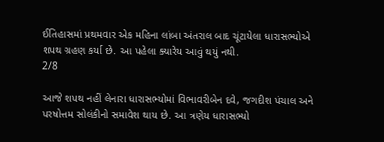ઈતિહાસમાં પ્રથમવાર એક મહિના લાંબા અંતરાલ બાદ ચૂંટાયેલા ધારાસભ્યોએ શપથ ગ્રહણ કર્યા છે. આ પહેલા ક્યારેય આવું થયું નથી.
2/8

આજે શપથ નહીં લેનારા ધારાસભ્યોમાં વિભાવરીબેન દવે, જગદીશ પંચાલ અને પરષોત્તમ સોલંકીનો સમાવેશ થાય છે. આ ત્રણેય ધારાસભ્યો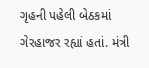ગૃહની પહેલી બેઠકમાં ગેરહાજર રહ્યાં હતાં. મંત્રી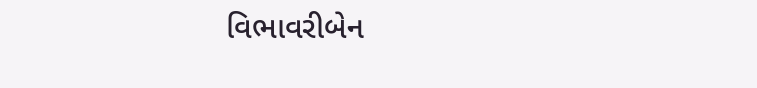વિભાવરીબેન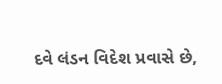દવે લંડન વિદેશ પ્રવાસે છે,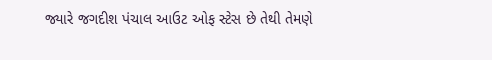જ્યારે જગદીશ પંચાલ આઉટ ઓફ સ્ટેસ છે તેથી તેમણે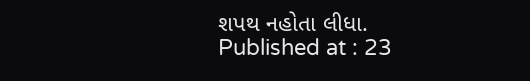શપથ નહોતા લીધા.
Published at : 23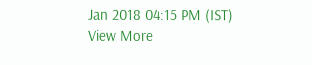Jan 2018 04:15 PM (IST)
View More